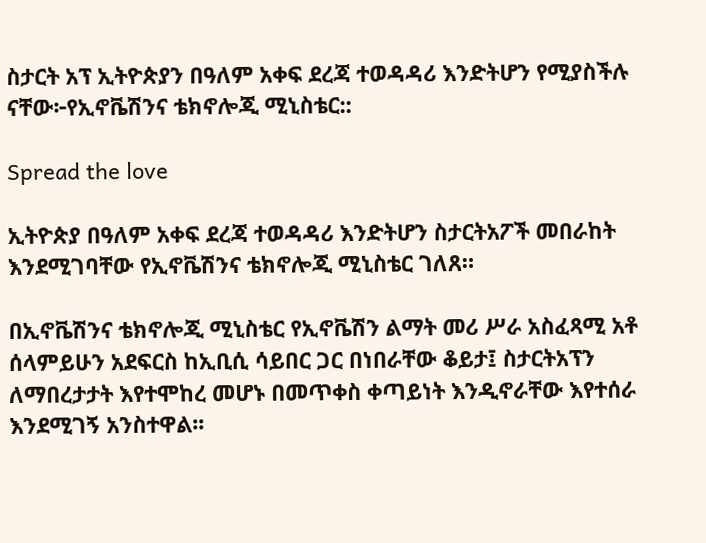ስታርት አፕ ኢትዮጵያን በዓለም አቀፍ ደረጃ ተወዳዳሪ እንድትሆን የሚያስችሉ ናቸው፦የኢኖቬሽንና ቴክኖሎጂ ሚኒስቴር::

Spread the love

ኢትዮጵያ በዓለም አቀፍ ደረጃ ተወዳዳሪ እንድትሆን ስታርትአፖች መበራከት እንደሚገባቸው የኢኖቬሽንና ቴክኖሎጂ ሚኒስቴር ገለጸ።

በኢኖቬሽንና ቴክኖሎጂ ሚኒስቴር የኢኖቬሽን ልማት መሪ ሥራ አስፈጻሚ አቶ ሰላምይሁን አደፍርስ ከኢቢሲ ሳይበር ጋር በነበራቸው ቆይታ፤ ስታርትአፕን ለማበረታታት እየተሞከረ መሆኑ በመጥቀስ ቀጣይነት እንዲኖራቸው እየተሰራ እንደሚገኝ አንስተዋል፡፡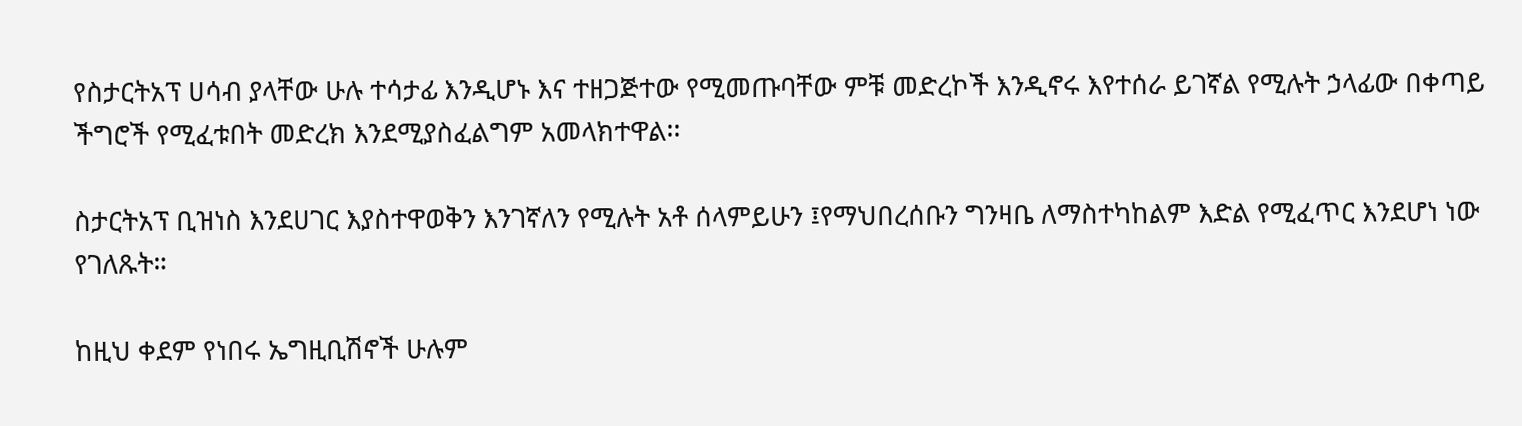የስታርትአፕ ሀሳብ ያላቸው ሁሉ ተሳታፊ እንዲሆኑ እና ተዘጋጅተው የሚመጡባቸው ምቹ መድረኮች እንዲኖሩ እየተሰራ ይገኛል የሚሉት ኃላፊው በቀጣይ ችግሮች የሚፈቱበት መድረክ እንደሚያስፈልግም አመላክተዋል፡፡

ስታርትአፕ ቢዝነስ እንደሀገር እያስተዋወቅን እንገኛለን የሚሉት አቶ ሰላምይሁን ፤የማህበረሰቡን ግንዛቤ ለማስተካከልም እድል የሚፈጥር እንደሆነ ነው የገለጹት።

ከዚህ ቀደም የነበሩ ኤግዚቢሽኖች ሁሉም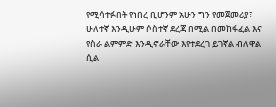የሚሳተፉበት የነበረ ቢሆንም አሁን ግን የመጀመሪያ፣ ሁለተኛ እንዲሁም ሶስተኛ ደረጃ በሚል በመከፋፈል እና የስራ ልምምድ እንዲኖራቸው እየተደረገ ይገኛል ብለዋል ሲል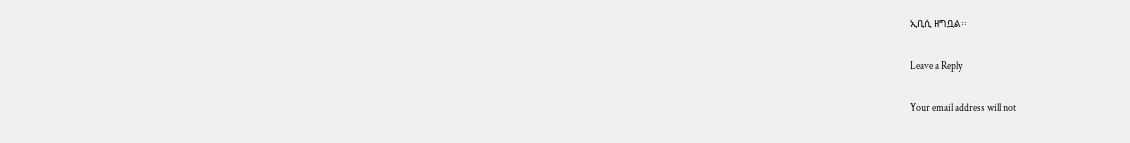ኢቢሲ ዘግቧል፡፡

Leave a Reply

Your email address will not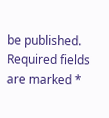be published. Required fields are marked *